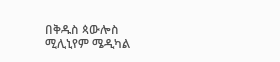በቅዱስ ጳውሎስ ሚሊኒየም ሜዲካል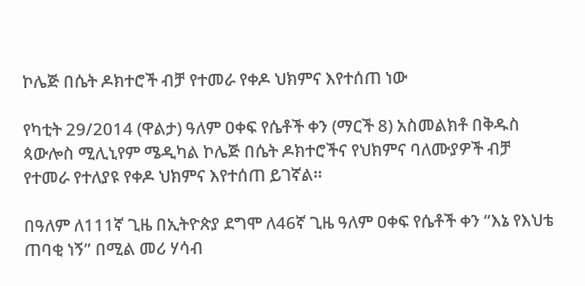ኮሌጅ በሴት ዶክተሮች ብቻ የተመራ የቀዶ ህክምና እየተሰጠ ነው

የካቲት 29/2014 (ዋልታ) ዓለም ዐቀፍ የሴቶች ቀን (ማርች 8) አስመልክቶ በቅዱስ ጳውሎስ ሚሊኒየም ሜዲካል ኮሌጅ በሴት ዶክተሮችና የህክምና ባለሙያዎች ብቻ የተመራ የተለያዩ የቀዶ ህክምና እየተሰጠ ይገኛል።

በዓለም ለ111ኛ ጊዜ በኢትዮጵያ ደግሞ ለ46ኛ ጊዜ ዓለም ዐቀፍ የሴቶች ቀን “እኔ የእህቴ ጠባቂ ነኝ” በሚል መሪ ሃሳብ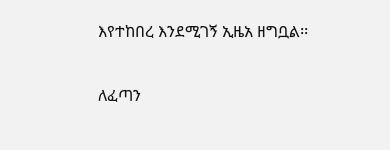እየተከበረ እንደሚገኝ ኢዜአ ዘግቧል፡፡

ለፈጣን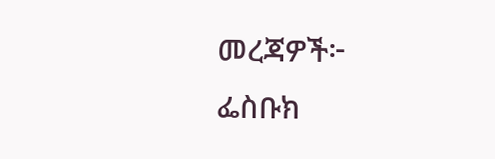መረጃዎች፦
ፌስቡክ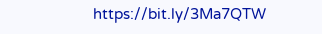https://bit.ly/3Ma7QTW